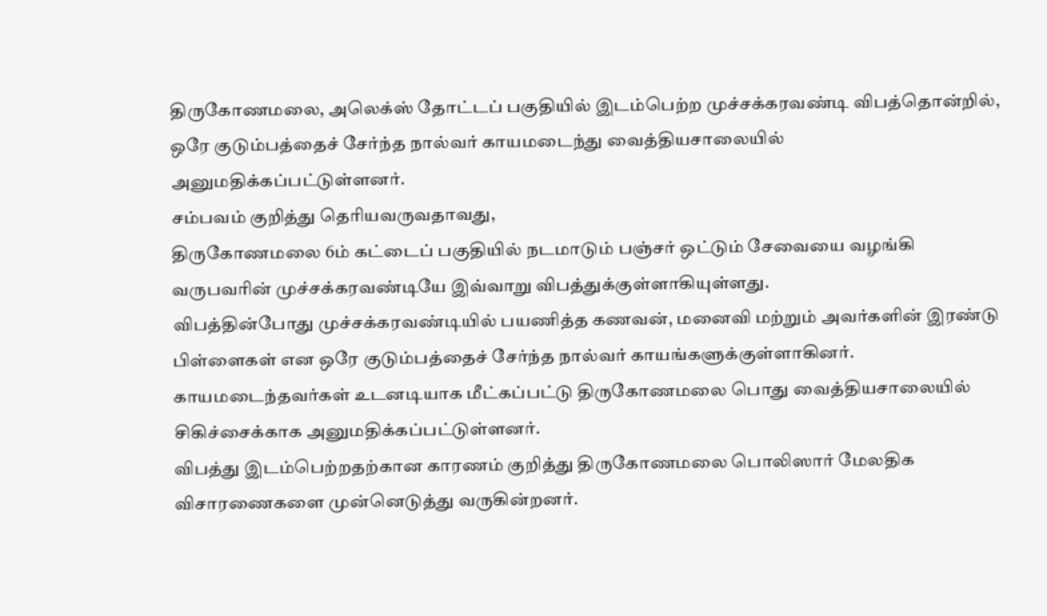திருகோணமலை, அலெக்ஸ் தோட்டப் பகுதியில் இடம்பெற்ற முச்சக்கரவண்டி விபத்தொன்றில், ஒரே குடும்பத்தைச் சேர்ந்த நால்வர் காயமடைந்து வைத்தியசாலையில் அனுமதிக்கப்பட்டுள்ளனர்.
சம்பவம் குறித்து தெரியவருவதாவது,
திருகோணமலை 6ம் கட்டைப் பகுதியில் நடமாடும் பஞ்சர் ஒட்டும் சேவையை வழங்கி வருபவரின் முச்சக்கரவண்டியே இவ்வாறு விபத்துக்குள்ளாகியுள்ளது.
விபத்தின்போது முச்சக்கரவண்டியில் பயணித்த கணவன், மனைவி மற்றும் அவர்களின் இரண்டு பிள்ளைகள் என ஒரே குடும்பத்தைச் சேர்ந்த நால்வர் காயங்களுக்குள்ளாகினர்.
காயமடைந்தவர்கள் உடனடியாக மீட்கப்பட்டு திருகோணமலை பொது வைத்தியசாலையில் சிகிச்சைக்காக அனுமதிக்கப்பட்டுள்ளனர்.
விபத்து இடம்பெற்றதற்கான காரணம் குறித்து திருகோணமலை பொலிஸார் மேலதிக விசாரணைகளை முன்னெடுத்து வருகின்றனர்.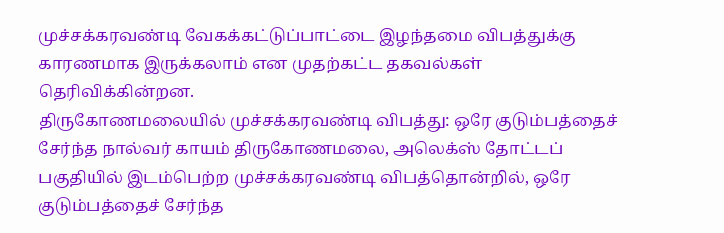முச்சக்கரவண்டி வேகக்கட்டுப்பாட்டை இழந்தமை விபத்துக்கு காரணமாக இருக்கலாம் என முதற்கட்ட தகவல்கள் தெரிவிக்கின்றன.
திருகோணமலையில் முச்சக்கரவண்டி விபத்து: ஒரே குடும்பத்தைச் சேர்ந்த நால்வர் காயம் திருகோணமலை, அலெக்ஸ் தோட்டப் பகுதியில் இடம்பெற்ற முச்சக்கரவண்டி விபத்தொன்றில், ஒரே குடும்பத்தைச் சேர்ந்த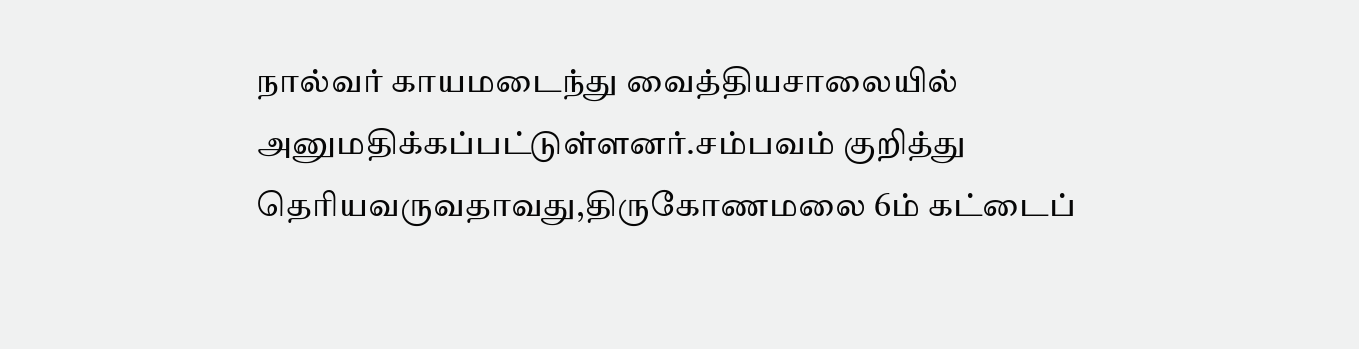நால்வர் காயமடைந்து வைத்தியசாலையில் அனுமதிக்கப்பட்டுள்ளனர்.சம்பவம் குறித்து தெரியவருவதாவது,திருகோணமலை 6ம் கட்டைப்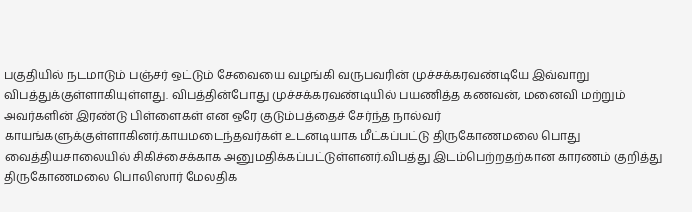பகுதியில் நடமாடும் பஞ்சர் ஒட்டும் சேவையை வழங்கி வருபவரின் முச்சக்கரவண்டியே இவ்வாறு விபத்துக்குள்ளாகியுள்ளது. விபத்தின்போது முச்சக்கரவண்டியில் பயணித்த கணவன், மனைவி மற்றும் அவர்களின் இரண்டு பிள்ளைகள் என ஒரே குடும்பத்தைச் சேர்ந்த நால்வர் காயங்களுக்குள்ளாகினர்.காயமடைந்தவர்கள் உடனடியாக மீட்கப்பட்டு திருகோணமலை பொது வைத்தியசாலையில் சிகிச்சைக்காக அனுமதிக்கப்பட்டுள்ளனர்.விபத்து இடம்பெற்றதற்கான காரணம் குறித்து திருகோணமலை பொலிஸார் மேலதிக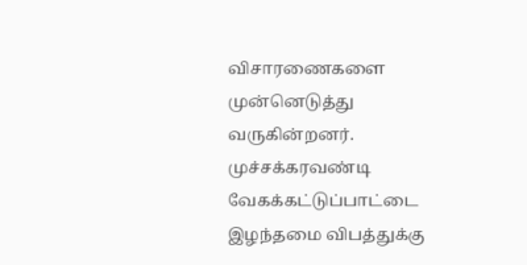விசாரணைகளை முன்னெடுத்து வருகின்றனர். முச்சக்கரவண்டி வேகக்கட்டுப்பாட்டை இழந்தமை விபத்துக்கு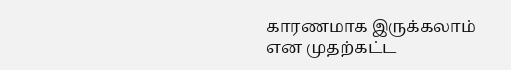காரணமாக இருக்கலாம் என முதற்கட்ட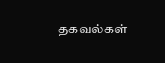தகவல்கள்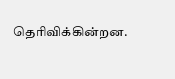தெரிவிக்கின்றன.